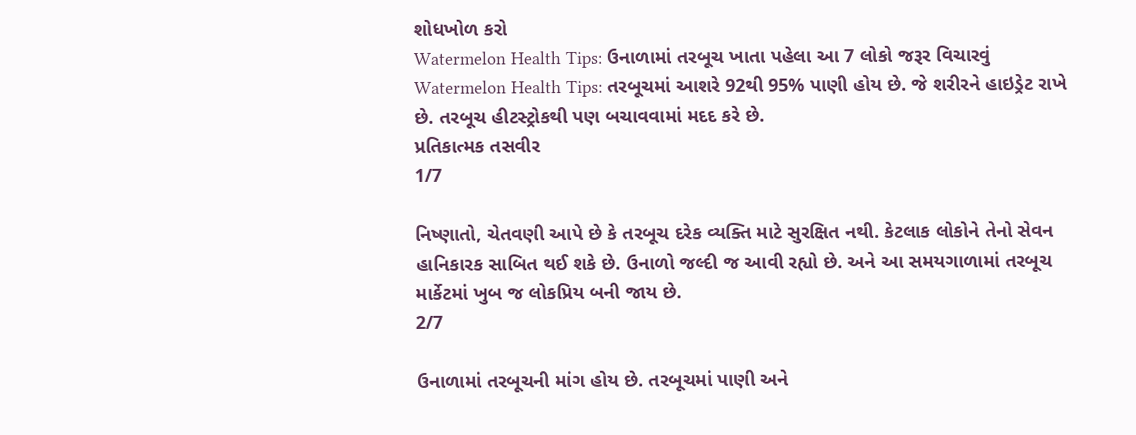શોધખોળ કરો
Watermelon Health Tips: ઉનાળામાં તરબૂચ ખાતા પહેલા આ 7 લોકો જરૂર વિચારવું
Watermelon Health Tips: તરબૂચમાં આશરે 92થી 95% પાણી હોય છે. જે શરીરને હાઇડ્રેટ રાખે છે. તરબૂચ હીટસ્ટ્રોકથી પણ બચાવવામાં મદદ કરે છે.
પ્રતિકાત્મક તસવીર
1/7

નિષ્ણાતો, ચેતવણી આપે છે કે તરબૂચ દરેક વ્યક્તિ માટે સુરક્ષિત નથી. કેટલાક લોકોને તેનો સેવન હાનિકારક સાબિત થઈ શકે છે. ઉનાળો જલ્દી જ આવી રહ્યો છે. અને આ સમયગાળામાં તરબૂચ માર્કેટમાં ખુબ જ લોકપ્રિય બની જાય છે.
2/7

ઉનાળામાં તરબૂચની માંગ હોય છે. તરબૂચમાં પાણી અને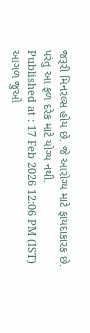જરૂરી મિનરલ્સ હોય છે. જે આરોગ્ય માટે ફાયદાકારક છે. પરંતુ આ ફળ દરેક માટે યોગ્ય નથી.
Published at : 17 Feb 2026 12:06 PM (IST)
આગળ જુઓ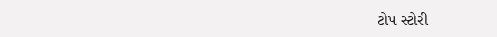ટોપ સ્ટોરી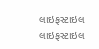લાઇફસ્ટાઇલ
લાઇફસ્ટાઇલ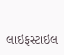લાઇફસ્ટાઇલ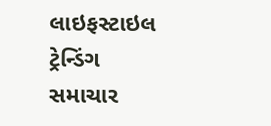લાઇફસ્ટાઇલ
ટ્રેન્ડિંગ સમાચાર